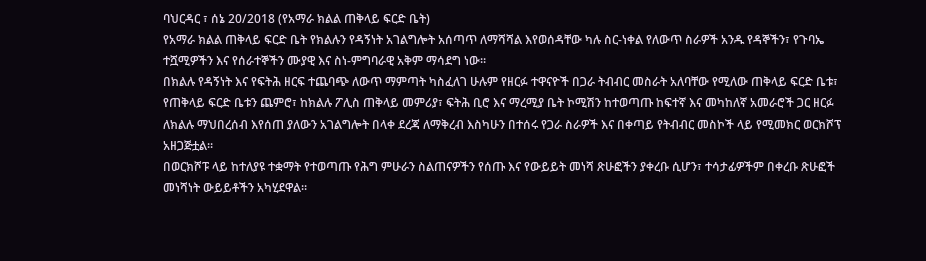ባህርዳር ፣ ሰኔ 20/2018 (የአማራ ክልል ጠቅላይ ፍርድ ቤት)
የአማራ ክልል ጠቅላይ ፍርድ ቤት የክልሉን የዳኝነት አገልግሎት አሰጣጥ ለማሻሻል እየወሰዳቸው ካሉ ስር-ነቀል የለውጥ ስራዎች አንዱ የዳኞችን፣ የጉባኤ ተሿሚዎችን እና የሰራተኞችን ሙያዊ እና ስነ-ምግባራዊ አቅም ማሳደግ ነው።
በክልሉ የዳኝነት እና የፍትሕ ዘርፍ ተጨባጭ ለውጥ ማምጣት ካስፈለገ ሁሉም የዘርፉ ተዋናዮች በጋራ ትብብር መስራት አለባቸው የሚለው ጠቅላይ ፍርድ ቤቱ፣ የጠቅላይ ፍርድ ቤቱን ጨምሮ፣ ከክልሉ ፖሊስ ጠቅላይ መምሪያ፣ ፍትሕ ቢሮ እና ማረሚያ ቤት ኮሚሽን ከተወጣጡ ከፍተኛ እና መካከለኛ አመራሮች ጋር ዘርፉ ለክልሉ ማህበረሰብ እየሰጠ ያለውን አገልግሎት በላቀ ደረጃ ለማቅረብ እስካሁን በተሰሩ የጋራ ስራዎች እና በቀጣይ የትብብር መስኮች ላይ የሚመክር ወርክሾፕ አዘጋጅቷል።
በወርክሾፑ ላይ ከተለያዩ ተቋማት የተወጣጡ የሕግ ምሁራን ስልጠናዎችን የሰጡ እና የውይይት መነሻ ጽሁፎችን ያቀረቡ ሲሆን፣ ተሳታፊዎችም በቀረቡ ጽሁፎች መነሻነት ውይይቶችን አካሂደዋል።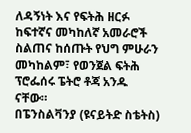ለዳኝነት እና የፍትሕ ዘርፉ ከፍተኛና መካከለኛ አመራሮች ስልጠና ከሰጡት የህግ ምሁራን መካከልም፣ የወንጀል ፍትሕ ፕሮፌሰሩ ፔትሮ ቶጃ አንዱ ናቸው።
በፔንስልቫንያ (ዩናይትድ ስቴትስ)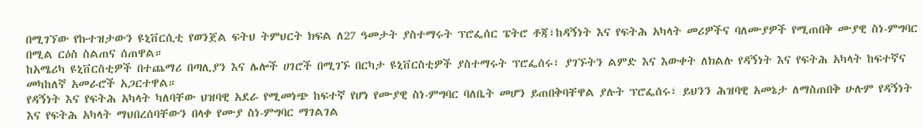በሚገኘው የኩተዝታውን ዩኒቨርሲቲ የወንጀል ፍትህ ትምህርት ክፍል ለ27 ዓመታት ያስተማሩት ፕሮፌሰር ፔትሮ ቶጃ፣ከዳኝነት እና የፍትሕ አካላት መሪዎችና ባለሙያዎች የሚጠበቅ ሙያዊ ስነ-ምግባር በሚል ርዕስ ስልጠና ሰጠዋል።
ከአሜሪካ ዩኒቨርስቲዎች በተጨማሪ በጣሊያን እና ሌሎች ሀገሮች በሚገኙ በርካታ ዩኒቨርስቲዎች ያስተማሩት ፕሮፌሰሩ፣ ያገኙትን ልምድ እና እውቀት ለክልሉ የዳኝነት እና የፍትሕ አካላት ከፍተኛና መካከለኛ አመራሮች አጋርተዋል።
የዳኝነት እና የፍትሕ አካላት ካለባቸው ህዝባዊ አደራ የሚመነጭ ከፍተኛ የሆነ የሙያዊ ስነ-ምግባር ባለቤት መሆን ይጠበቅባቸዋል ያሉት ፕሮፌሰሩ፣ ይህንን ሕዝባዊ አመኔታ ለማስጠበቅ ሁሉም የዳኝነት እና የፍትሕ አካላት ማህበረሰባቸውን በላቀ የሙያ ስነ-ምግባር ማገልገል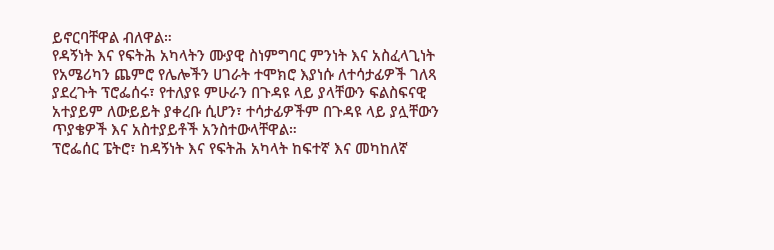ይኖርባቸዋል ብለዋል።
የዳኝነት እና የፍትሕ አካላትን ሙያዊ ስነምግባር ምንነት እና አስፈላጊነት የአሜሪካን ጨምሮ የሌሎችን ሀገራት ተሞክሮ እያነሱ ለተሳታፊዎች ገለጻ ያደረጉት ፕሮፌሰሩ፣ የተለያዩ ምሁራን በጉዳዩ ላይ ያላቸውን ፍልስፍናዊ አተያይም ለውይይት ያቀረቡ ሲሆን፣ ተሳታፊዎችም በጉዳዩ ላይ ያሏቸውን ጥያቄዎች እና አስተያይቶች አንስተውላቸዋል።
ፕሮፌሰር ፔትሮ፣ ከዳኝነት እና የፍትሕ አካላት ከፍተኛ እና መካከለኛ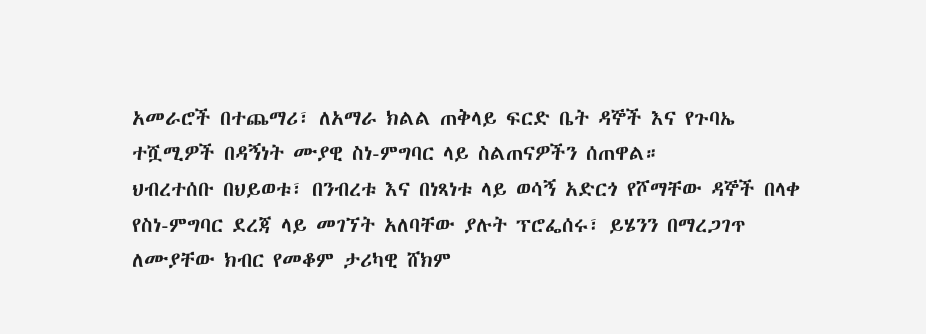አመራሮች በተጨማሪ፣ ለአማራ ክልል ጠቅላይ ፍርድ ቤት ዳኞች እና የጉባኤ ተሿሚዎች በዳኝነት ሙያዊ ስነ-ምግባር ላይ ስልጠናዎችን ሰጠዋል።
ህብረተሰቡ በህይወቱ፣ በንብረቱ እና በነጻነቱ ላይ ወሳኝ አድርጎ የሾማቸው ዳኞች በላቀ የስነ-ምግባር ደረጃ ላይ መገኘት አለባቸው ያሉት ፕሮፌሰሩ፣ ይሄንን በማረጋገጥ ለሙያቸው ክብር የመቆም ታሪካዊ ሸክም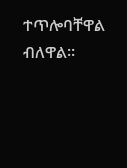ተጥሎባቸዋል ብለዋል።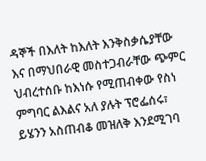ዳኞች በእለት ከእለት እንቅስቃሴያቸው እና በማህበራዊ መስተጋብራቸው ጭምር ህብረተሰቡ ከእነሱ የሚጠብቀው የስነ ምግባር ልእልና አለ ያሉት ፕሮፌሰሩ፣ ይሄንን አስጠብቆ መዝለቅ እንደሚገባ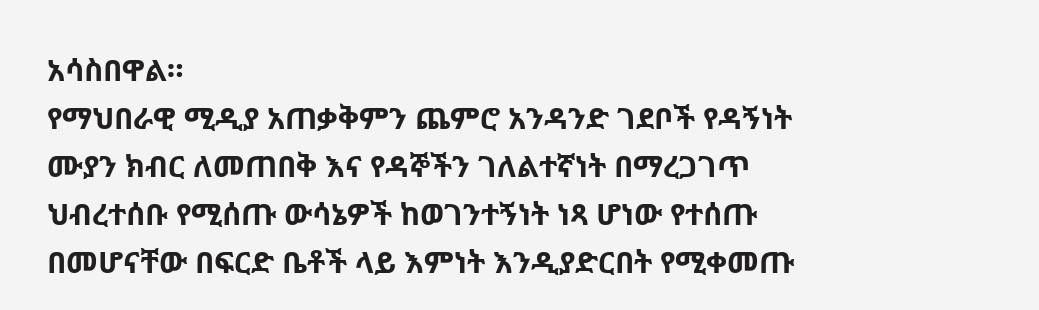አሳስበዋል።
የማህበራዊ ሚዲያ አጠቃቅምን ጨምሮ አንዳንድ ገደቦች የዳኝነት ሙያን ክብር ለመጠበቅ እና የዳኞችን ገለልተኛነት በማረጋገጥ ህብረተሰቡ የሚሰጡ ውሳኔዎች ከወገንተኝነት ነጻ ሆነው የተሰጡ በመሆናቸው በፍርድ ቤቶች ላይ እምነት እንዲያድርበት የሚቀመጡ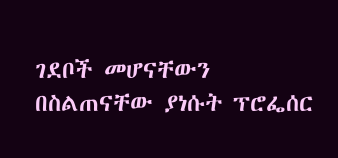ገደቦች መሆናቸውን በስልጠናቸው ያነሱት ፕሮፌሰር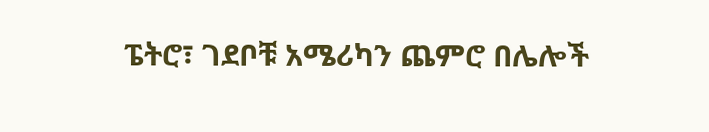ፔትሮ፣ ገደቦቹ አሜሪካን ጨምሮ በሌሎች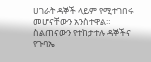ሀገራት ዳኞች ላይም የሚተገበሩ መሆናቸውን አንስተዋል።
ስልጠናውን የተከታተሉ ዳኞችና የጉባኤ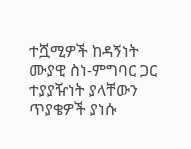ተሿሚዎች ከዳኝነት ሙያዊ ስነ-ምግባር ጋር ተያያዥነት ያላቸውን ጥያቄዎች ያነሱ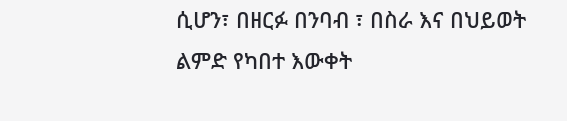ሲሆን፣ በዘርፉ በንባብ ፣ በስራ እና በህይወት ልምድ የካበተ እውቀት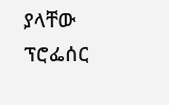ያላቸው ፕሮፌሰር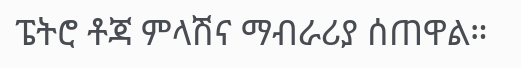ፔትሮ ቶጃ ምላሽና ማብራሪያ ሰጠዋል።